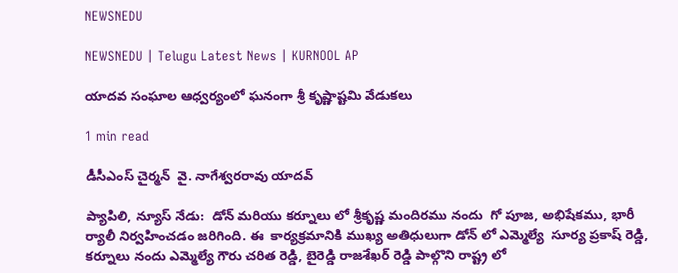NEWSNEDU

NEWSNEDU | Telugu Latest News | KURNOOL AP

యాదవ సంఘాల ఆధ్వర్యంలో ఘనంగా శ్రీ కృష్ణాష్టమి వేడుకలు

1 min read

డీసీఎంస్ చైర్మన్  వై. నాగేశ్వరరావు యాదవ్

ప్యాపిలి, న్యూస్ నేడు:  డోన్ మరియు కర్నూలు లో శ్రీకృష్ణ మందిరము నందు  గో పూజ, అభిషేకము, భారీ ర్యాలీ నిర్వహించడం జరిగింది. ఈ  కార్యక్రమానికి ముఖ్య అతిధులుగా డోన్ లో ఎమ్మెల్యే  సూర్య ప్రకాష్ రెడ్డి, కర్నూలు నందు ఎమ్మెల్యే గౌరు చరిత రెడ్డి, బైరెడ్డి రాజశేఖర్ రెడ్డి పాల్గొని రాష్ట్ర లో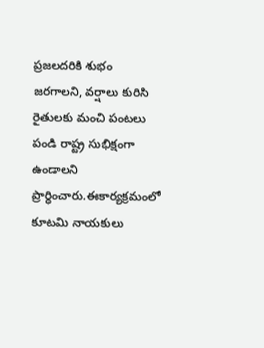ప్రజలదరికి శుభం జరగాలని, వర్షాలు కురిసి రైతులకు మంచి పంటలు పండి రాష్ట్ర సుభిక్షంగా ఉండాలని ప్రార్ధించారు.ఈకార్యక్రమంలో కూటమి నాయకులు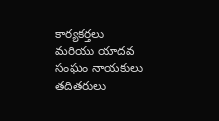కార్యకర్తలు మరియు యాదవ సంఘం నాయకులు తదితరులు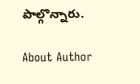పాల్గొన్నారు.

About Author